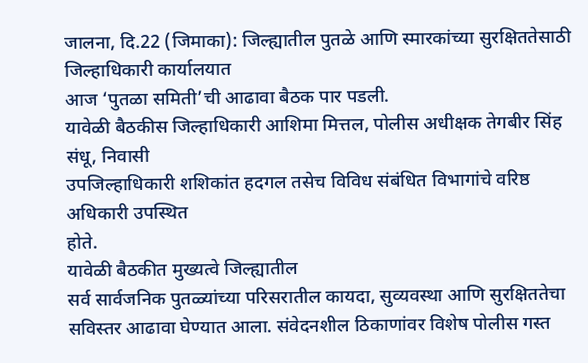जालना, दि.22 (जिमाका): जिल्ह्यातील पुतळे आणि स्मारकांच्या सुरक्षिततेसाठी जिल्हाधिकारी कार्यालयात
आज ‘पुतळा समिती’ची आढावा बैठक पार पडली.
यावेळी बैठकीस जिल्हाधिकारी आशिमा मित्तल, पोलीस अधीक्षक तेगबीर सिंह संधू, निवासी
उपजिल्हाधिकारी शशिकांत हदगल तसेच विविध संबंधित विभागांचे वरिष्ठ अधिकारी उपस्थित
होते.
यावेळी बैठकीत मुख्यत्वे जिल्ह्यातील
सर्व सार्वजनिक पुतळ्यांच्या परिसरातील कायदा, सुव्यवस्था आणि सुरक्षिततेचा
सविस्तर आढावा घेण्यात आला. संवेदनशील ठिकाणांवर विशेष पोलीस गस्त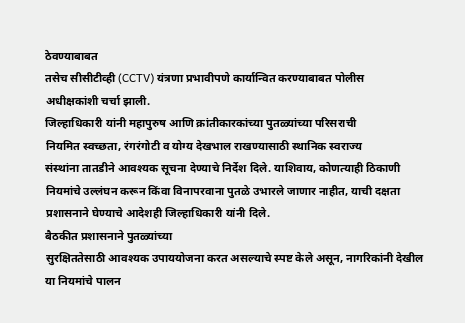ठेवण्याबाबत
तसेच सीसीटीव्ही (CCTV) यंत्रणा प्रभावीपणे कार्यान्वित करण्याबाबत पोलीस
अधीक्षकांशी चर्चा झाली.
जिल्हाधिकारी यांनी महापुरुष आणि क्रांतीकारकांच्या पुतळ्यांच्या परिसराची
नियमित स्वच्छता, रंगरंगोटी व योग्य देखभाल राखण्यासाठी स्थानिक स्वराज्य
संस्थांना तातडीने आवश्यक सूचना देण्याचे निर्देश दिले. याशिवाय, कोणत्याही ठिकाणी
नियमांचे उल्लंघन करून किंवा विनापरवाना पुतळे उभारले जाणार नाहीत, याची दक्षता
प्रशासनाने घेण्याचे आदेशही जिल्हाधिकारी यांनी दिले.
बैठकीत प्रशासनाने पुतळ्यांच्या
सुरक्षिततेसाठी आवश्यक उपाययोजना करत असल्याचे स्पष्ट केले असून, नागरिकांनी देखील
या नियमांचे पालन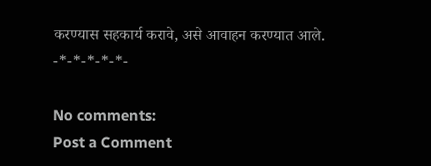करण्यास सहकार्य करावे, असे आवाहन करण्यात आले.
-*-*-*-*-*-

No comments:
Post a Comment